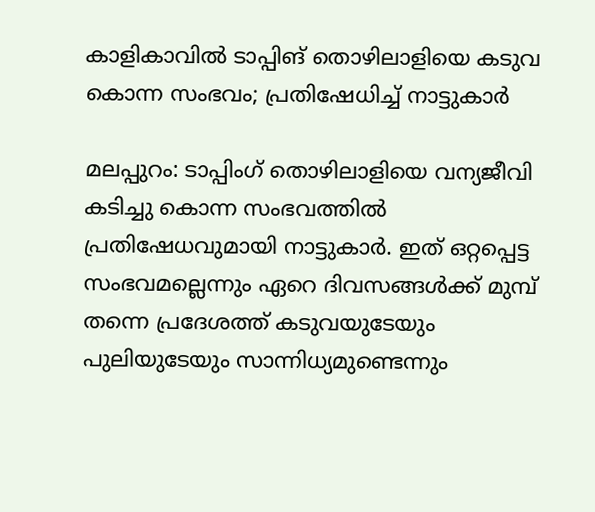കാളികാവില്‍ ടാപ്പിങ് തൊഴിലാളിയെ കടുവ കൊന്ന സംഭവം; പ്രതിഷേധിച്ച് നാട്ടുകാര്‍

മലപ്പുറം: ടാപ്പിംഗ് തൊഴിലാളിയെ വന്യജീവി കടിച്ചു കൊന്ന സംഭവത്തില്‍ പ്രതിഷേധവുമായി നാട്ടുകാര്‍. ഇത് ഒറ്റപ്പെട്ട സംഭവമല്ലെന്നും ഏറെ ദിവസങ്ങള്‍ക്ക് മുമ്പ് തന്നെ പ്രദേശത്ത് കടുവയുടേയും പുലിയുടേയും സാന്നിധ്യമുണ്ടെന്നും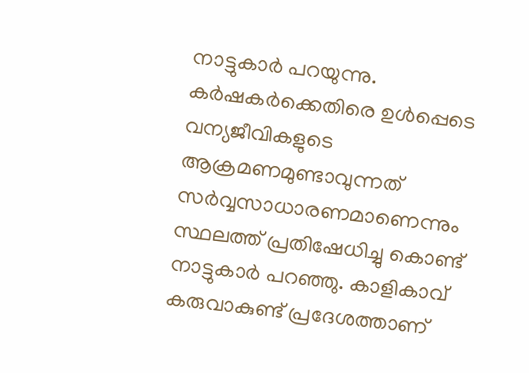നാട്ടുകാര്‍ പറയുന്നു. കര്‍ഷകര്‍ക്കെതിരെ ഉള്‍പ്പെടെ വന്യജീവികളുടെ ആക്രമണമുണ്ടാവുന്നത് സര്‍വ്വസാധാരണമാണെന്നും സ്ഥലത്ത് പ്രതിഷേധിച്ചു കൊണ്ട് നാട്ടുകാര്‍ പറഞ്ഞു. കാളികാവ് കരുവാകുണ്ട് പ്രദേശത്താണ്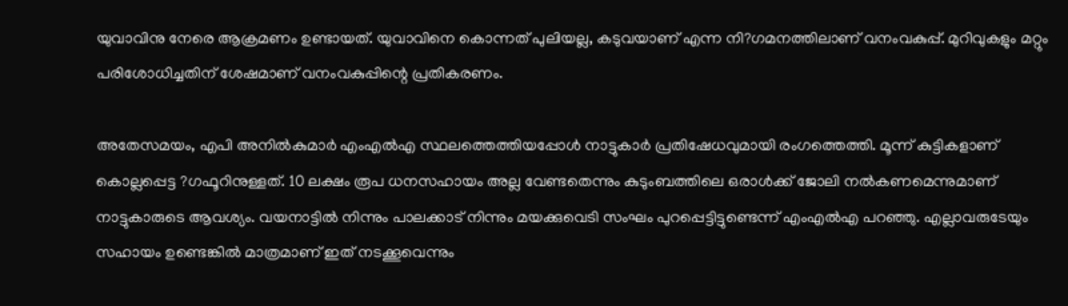യുവാവിനു നേരെ ആക്രമണം ഉണ്ടായത്. യുവാവിനെ കൊന്നത് പുലിയല്ല, കടുവയാണ് എന്ന നി?ഗമനത്തിലാണ് വനംവകുപ്പ്. മുറിവുകളും മറ്റും പരിശോധിച്ചതിന് ശേഷമാണ് വനംവകുപ്പിന്റെ പ്രതികരണം.

അതേസമയം, എപി അനില്‍കുമാര്‍ എംഎല്‍എ സ്ഥലത്തെത്തിയപ്പോള്‍ നാട്ടുകാര്‍ പ്രതിഷേധവുമായി രംഗത്തെത്തി. മൂന്ന് കുട്ടികളാണ് കൊല്ലപ്പെട്ട ?ഗഫൂറിനുള്ളത്. 10 ലക്ഷം രൂപ ധനസഹായം അല്ല വേണ്ടതെന്നും കുടുംബത്തിലെ ഒരാള്‍ക്ക് ജോലി നല്‍കണമെന്നുമാണ് നാട്ടുകാരുടെ ആവശ്യം. വയനാട്ടില്‍ നിന്നും പാലക്കാട് നിന്നും മയക്കുവെടി സംഘം പുറപ്പെട്ടിട്ടുണ്ടെന്ന് എംഎല്‍എ പറഞ്ഞു. എല്ലാവരുടേയും സഹായം ഉണ്ടെങ്കില്‍ മാത്രമാണ് ഇത് നടക്കൂവെന്നും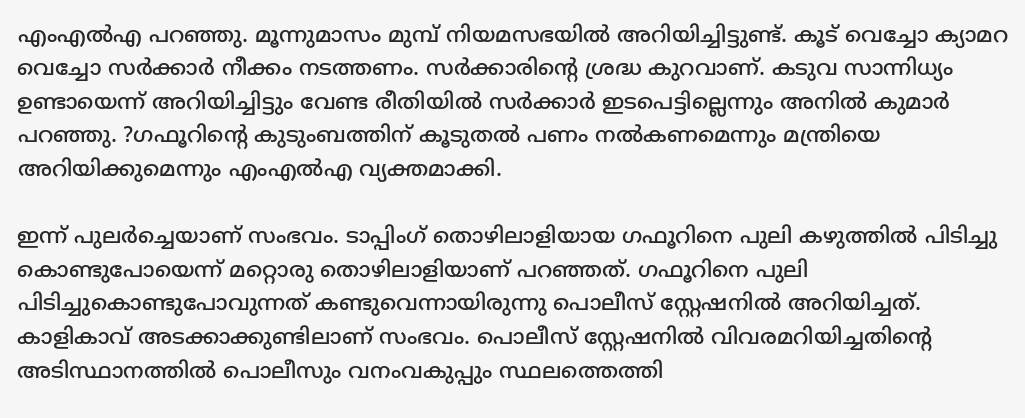എംഎല്‍എ പറഞ്ഞു. മൂന്നുമാസം മുമ്പ് നിയമസഭയില്‍ അറിയിച്ചിട്ടുണ്ട്. കൂട് വെച്ചോ ക്യാമറ വെച്ചോ സര്‍ക്കാര്‍ നീക്കം നടത്തണം. സര്‍ക്കാരിന്റെ ശ്രദ്ധ കുറവാണ്. കടുവ സാന്നിധ്യം ഉണ്ടായെന്ന് അറിയിച്ചിട്ടും വേണ്ട രീതിയില്‍ സര്‍ക്കാര്‍ ഇടപെട്ടില്ലെന്നും അനില്‍ കുമാര്‍ പറഞ്ഞു. ?ഗഫൂറിന്റെ കുടുംബത്തിന് കൂടുതല്‍ പണം നല്‍കണമെന്നും മന്ത്രിയെ അറിയിക്കുമെന്നും എംഎല്‍എ വ്യക്തമാക്കി.

ഇന്ന് പുലര്‍ച്ചെയാണ് സംഭവം. ടാപ്പിംഗ് തൊഴിലാളിയായ ഗഫൂറിനെ പുലി കഴുത്തില്‍ പിടിച്ചു കൊണ്ടുപോയെന്ന് മറ്റൊരു തൊഴിലാളിയാണ് പറഞ്ഞത്. ഗഫൂറിനെ പുലി പിടിച്ചുകൊണ്ടുപോവുന്നത് കണ്ടുവെന്നായിരുന്നു പൊലീസ് സ്റ്റേഷനില്‍ അറിയിച്ചത്. കാളികാവ് അടക്കാക്കുണ്ടിലാണ് സംഭവം. പൊലീസ് സ്റ്റേഷനില്‍ വിവരമറിയിച്ചതിന്റെ അടിസ്ഥാനത്തില്‍ പൊലീസും വനംവകുപ്പും സ്ഥലത്തെത്തി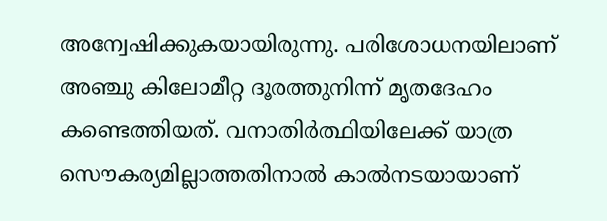അന്വേഷിക്കുകയായിരുന്നു. പരിശോധനയിലാണ് അഞ്ചു കിലോമീറ്റ ദൂരത്തുനിന്ന് മൃതദേഹം കണ്ടെത്തിയത്. വനാതിര്‍ത്ഥിയിലേക്ക് യാത്ര സൌകര്യമില്ലാത്തതിനാല്‍ കാല്‍നടയായാണ്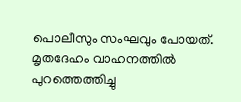പൊലീസും സംഘവും പോയത്. മൃതദേഹം വാഹനത്തില്‍ പുറത്തെത്തിച്ചു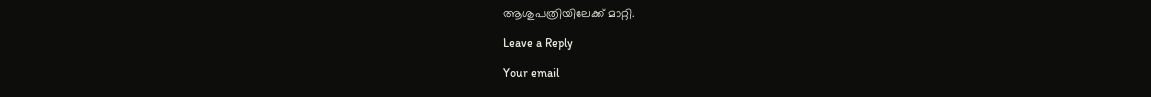ആശുപത്രിയിലേക്ക് മാറ്റി.

Leave a Reply

Your email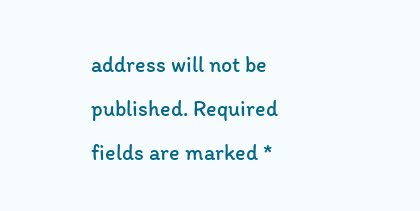address will not be published. Required fields are marked *